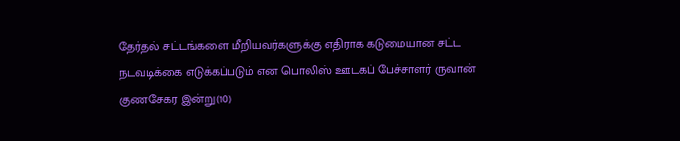தேர்தல் சட்டங்களை மீறியவர்களுக்கு எதிராக கடுமையான சட்ட நடவடிக்கை எடுக்கப்படும் என பொலிஸ் ஊடகப் பேச்சாளர் ருவான் குணசேகர இன்று(10)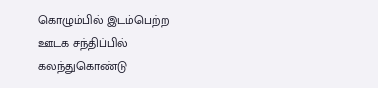கொழும்பில் இடம்பெற்ற ஊடக சந்திப்பில் கலந்துகொண்டு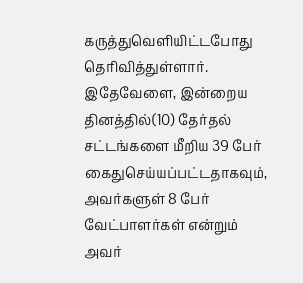கருத்துவெளியிட்டபோது தெரிவித்துள்ளார்.
இதேவேளை, இன்றைய தினத்தில்(10) தேர்தல் சட்டங்களை மீறிய 39 பேர் கைதுசெய்யப்பட்டதாகவும், அவர்களுள் 8 பேர் வேட்பாளர்கள் என்றும் அவர்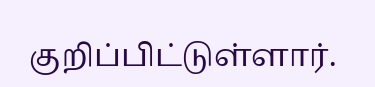குறிப்பிட்டுள்ளார்.